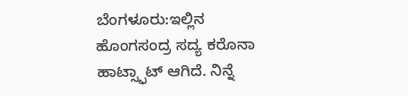ಬೆಂಗಳೂರು:ಇಲ್ಲಿನ ಹೊಂಗಸಂದ್ರ ಸದ್ಯ ಕರೊನಾ ಹಾಟ್ಸ್ಫಾಟ್ ಆಗಿದೆ. ನಿನ್ನೆ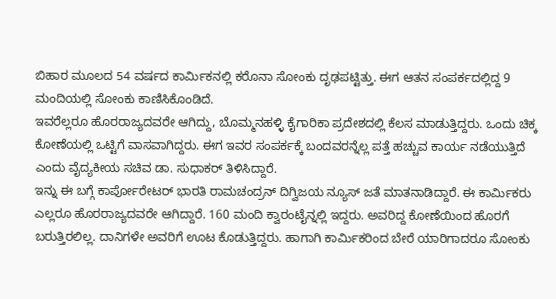ಬಿಹಾರ ಮೂಲದ 54 ವರ್ಷದ ಕಾರ್ಮಿಕನಲ್ಲಿ ಕರೊನಾ ಸೋಂಕು ದೃಢಪಟ್ಟಿತ್ತು. ಈಗ ಆತನ ಸಂಪರ್ಕದಲ್ಲಿದ್ದ 9 ಮಂದಿಯಲ್ಲಿ ಸೋಂಕು ಕಾಣಿಸಿಕೊಂಡಿದೆ.
ಇವರೆಲ್ಲರೂ ಹೊರರಾಜ್ಯದವರೇ ಆಗಿದ್ದು, ಬೊಮ್ಮನಹಳ್ಳಿ ಕೈಗಾರಿಕಾ ಪ್ರದೇಶದಲ್ಲಿ ಕೆಲಸ ಮಾಡುತ್ತಿದ್ದರು. ಒಂದು ಚಿಕ್ಕ ಕೋಣೆಯಲ್ಲಿ ಒಟ್ಟಿಗೆ ವಾಸವಾಗಿದ್ದರು. ಈಗ ಇವರ ಸಂಪರ್ಕಕ್ಕೆ ಬಂದವರನ್ನೆಲ್ಲ ಪತ್ತೆ ಹಚ್ಚುವ ಕಾರ್ಯ ನಡೆಯುತ್ತಿದೆ ಎಂದು ವೈದ್ಯಕೀಯ ಸಚಿವ ಡಾ. ಸುಧಾಕರ್ ತಿಳಿಸಿದ್ದಾರೆ.
ಇನ್ನು ಈ ಬಗ್ಗೆ ಕಾರ್ಪೋರೇಟರ್ ಭಾರತಿ ರಾಮಚಂದ್ರನ್ ದಿಗ್ವಿಜಯ ನ್ಯೂಸ್ ಜತೆ ಮಾತನಾಡಿದ್ದಾರೆ. ಈ ಕಾರ್ಮಿಕರು ಎಲ್ಲರೂ ಹೊರರಾಜ್ಯದವರೇ ಆಗಿದ್ದಾರೆ. 160 ಮಂದಿ ಕ್ವಾರಂಟೈನ್ನಲ್ಲಿ ಇದ್ದರು. ಅವರಿದ್ದ ಕೋಣೆಯಿಂದ ಹೊರಗೆ ಬರುತ್ತಿರಲಿಲ್ಲ. ದಾನಿಗಳೇ ಅವರಿಗೆ ಊಟ ಕೊಡುತ್ತಿದ್ದರು. ಹಾಗಾಗಿ ಕಾರ್ಮಿಕರಿಂದ ಬೇರೆ ಯಾರಿಗಾದರೂ ಸೋಂಕು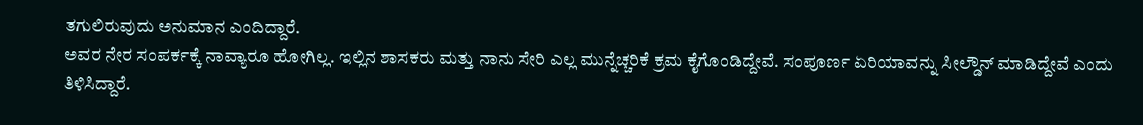ತಗುಲಿರುವುದು ಅನುಮಾನ ಎಂದಿದ್ದಾರೆ.
ಅವರ ನೇರ ಸಂಪರ್ಕಕ್ಕೆ ನಾವ್ಯಾರೂ ಹೋಗಿಲ್ಲ. ಇಲ್ಲಿನ ಶಾಸಕರು ಮತ್ತು ನಾನು ಸೇರಿ ಎಲ್ಲ ಮುನ್ನೆಚ್ಚರಿಕೆ ಕ್ರಮ ಕೈಗೊಂಡಿದ್ದೇವೆ. ಸಂಪೂರ್ಣ ಏರಿಯಾವನ್ನು ಸೀಲ್ಡೌನ್ ಮಾಡಿದ್ದೇವೆ ಎಂದು ತಿಳಿಸಿದ್ದಾರೆ.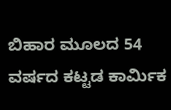ಬಿಹಾರ ಮೂಲದ 54 ವರ್ಷದ ಕಟ್ಟಡ ಕಾರ್ವಿುಕ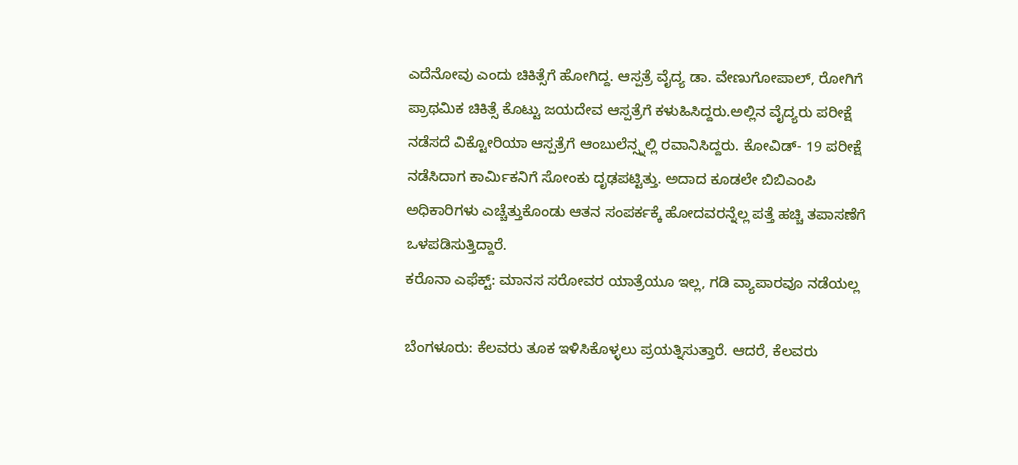ಎದೆನೋವು ಎಂದು ಚಿಕಿತ್ಸೆಗೆ ಹೋಗಿದ್ದ. ಆಸ್ಪತ್ರೆ ವೈದ್ಯ ಡಾ. ವೇಣುಗೋಪಾಲ್, ರೋಗಿಗೆ ಪ್ರಾಥಮಿಕ ಚಿಕಿತ್ಸೆ ಕೊಟ್ಟು ಜಯದೇವ ಆಸ್ಪತ್ರೆಗೆ ಕಳುಹಿಸಿದ್ದರು.ಅಲ್ಲಿನ ವೈದ್ಯರು ಪರೀಕ್ಷೆ ನಡೆಸದೆ ವಿಕ್ಟೋರಿಯಾ ಆಸ್ಪತ್ರೆಗೆ ಆಂಬುಲೆನ್ಸ್ನಲ್ಲಿ ರವಾನಿಸಿದ್ದರು. ಕೋವಿಡ್- 19 ಪರೀಕ್ಷೆ ನಡೆಸಿದಾಗ ಕಾರ್ವಿುಕನಿಗೆ ಸೋಂಕು ದೃಢಪಟ್ಟಿತ್ತು. ಅದಾದ ಕೂಡಲೇ ಬಿಬಿಎಂಪಿ ಅಧಿಕಾರಿಗಳು ಎಚ್ಚೆತ್ತುಕೊಂಡು ಆತನ ಸಂಪರ್ಕಕ್ಕೆ ಹೋದವರನ್ನೆಲ್ಲ ಪತ್ತೆ ಹಚ್ಚಿ ತಪಾಸಣೆಗೆ ಒಳಪಡಿಸುತ್ತಿದ್ದಾರೆ.
ಕರೊನಾ ಎಫೆಕ್ಟ್‌: ಮಾನಸ ಸರೋವರ ಯಾತ್ರೆಯೂ ಇಲ್ಲ, ಗಡಿ ವ್ಯಾಪಾರವೂ ನಡೆಯಲ್ಲ

ಬೆಂಗಳೂರು: ಕೆಲವರು ತೂಕ ಇಳಿಸಿಕೊಳ್ಳಲು ಪ್ರಯತ್ನಿಸುತ್ತಾರೆ. ಆದರೆ, ಕೆಲವರು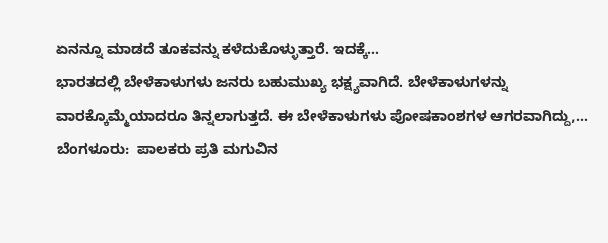ಏನನ್ನೂ ಮಾಡದೆ ತೂಕವನ್ನು ಕಳೆದುಕೊಳ್ಳುತ್ತಾರೆ. ಇದಕ್ಕೆ…
ಭಾರತದಲ್ಲಿ ಬೇಳೆಕಾಳುಗಳು ಜನರು ಬಹುಮುಖ್ಯ ಭಕ್ಷ್ಯವಾಗಿದೆ. ಬೇಳೆಕಾಳುಗಳನ್ನು ವಾರಕ್ಕೊಮ್ಮೆಯಾದರೂ ತಿನ್ನಲಾಗುತ್ತದೆ. ಈ ಬೇಳೆಕಾಳುಗಳು ಪೋಷಕಾಂಶಗಳ ಆಗರವಾಗಿದ್ದು,…
ಬೆಂಗಳೂರು:  ಪಾಲಕರು ಪ್ರತಿ ಮಗುವಿನ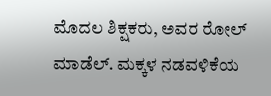ಮೊದಲ ಶಿಕ್ಷಕರು, ಅವರ ರೋಲ್ ಮಾಡೆಲ್. ಮಕ್ಕಳ ನಡವಳಿಕೆಯ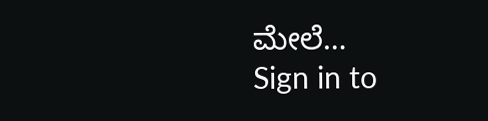ಮೇಲೆ…
Sign in to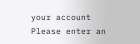your account
Please enter an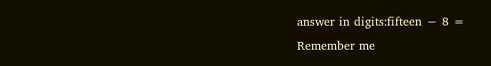answer in digits:fifteen − 8 =
Remember me